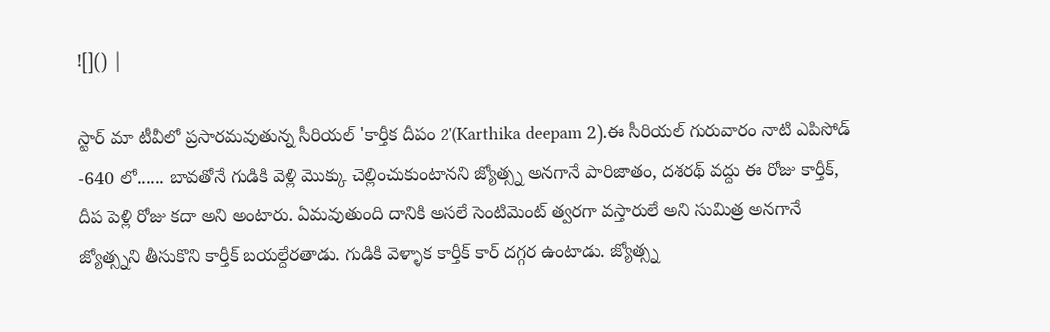![]() |

స్టార్ మా టీవీలో ప్రసారమవుతున్న సీరియల్ 'కార్తీక దీపం 2'(Karthika deepam 2).ఈ సీరియల్ గురువారం నాటి ఎపిసోడ్ -640 లో...... బావతోనే గుడికి వెళ్లి మొక్కు చెల్లించుకుంటానని జ్యోత్స్న అనగానే పారిజాతం, దశరథ్ వద్దు ఈ రోజు కార్తీక్, దీప పెళ్లి రోజు కదా అని అంటారు. ఏమవుతుంది దానికి అసలే సెంటిమెంట్ త్వరగా వస్తారులే అని సుమిత్ర అనగానే జ్యోత్స్నని తీసుకొని కార్తీక్ బయల్దేరతాడు. గుడికి వెళ్ళాక కార్తీక్ కార్ దగ్గర ఉంటాడు. జ్యోత్స్న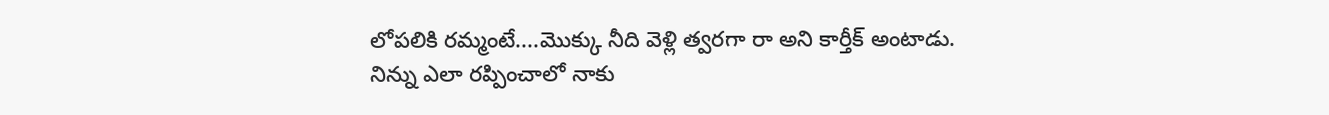లోపలికి రమ్మంటే....మొక్కు నీది వెళ్లి త్వరగా రా అని కార్తీక్ అంటాడు. నిన్ను ఎలా రప్పించాలో నాకు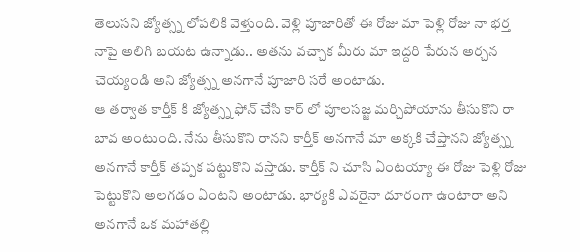తెలుసని జ్యోత్స్న లోపలికి వెళ్తుంది. వెళ్లి పూజారితో ఈ రోజు మా పెళ్లి రోజు నా భర్త నాపై అలిగి బయట ఉన్నాడు.. అతను వచ్చాక మీరు మా ఇద్దరి పేరున అర్చన చెయ్యండి అని జ్యోత్స్న అనగానే పూజారి సరే అంటాడు.
ఆ తర్వాత కార్తీక్ కి జ్యోత్స్న ఫోన్ చేసి కార్ లో పూలసజ్జ మర్చిపోయాను తీసుకొని రా బావ అంటుంది. నేను తీసుకొని రానని కార్తీక్ అనగానే మా అక్కకి చేప్తానని జ్యోత్స్న అనగానే కార్తీక్ తప్పక పట్టుకొని వస్తాడు. కార్తీక్ ని చూసి ఏంటయ్యా ఈ రోజు పెళ్లి రోజు పెట్టుకొని అలగడం ఏంటని అంటాడు. భార్యకి ఎవరైనా దూరంగా ఉంటారా అని అనగానే ఒక మహాతల్లి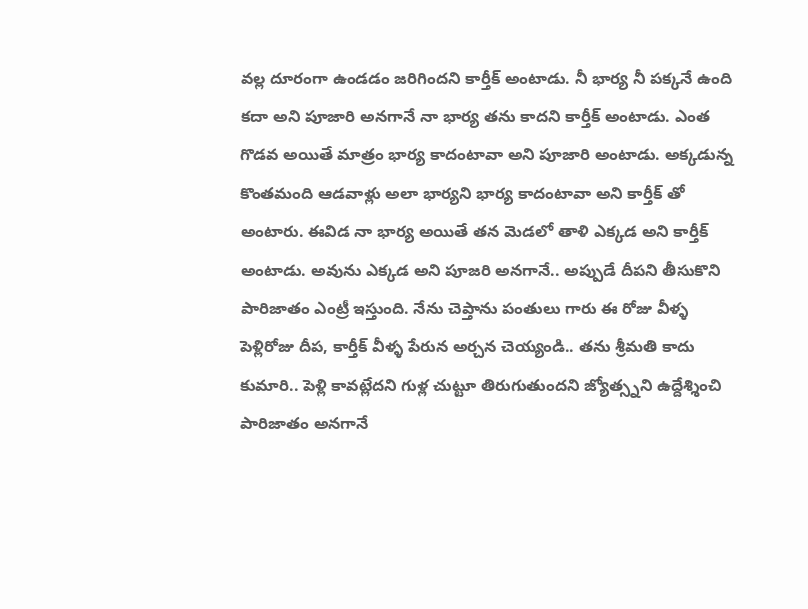వల్ల దూరంగా ఉండడం జరిగిందని కార్తీక్ అంటాడు. నీ భార్య నీ పక్కనే ఉంది కదా అని పూజారి అనగానే నా భార్య తను కాదని కార్తీక్ అంటాడు. ఎంత గొడవ అయితే మాత్రం భార్య కాదంటావా అని పూజారి అంటాడు. అక్కడున్న కొంతమంది ఆడవాళ్లు అలా భార్యని భార్య కాదంటావా అని కార్తీక్ తో అంటారు. ఈవిడ నా భార్య అయితే తన మెడలో తాళి ఎక్కడ అని కార్తీక్ అంటాడు. అవును ఎక్కడ అని పూజరి అనగానే.. అప్పుడే దీపని తీసుకొని పారిజాతం ఎంట్రీ ఇస్తుంది. నేను చెప్తాను పంతులు గారు ఈ రోజు వీళ్ళ పెళ్లిరోజు దీప, కార్తీక్ వీళ్ళ పేరున అర్చన చెయ్యండి.. తను శ్రీమతి కాదు కుమారి.. పెళ్లి కావట్లేదని గుళ్ల చుట్టూ తిరుగుతుందని జ్యోత్స్నని ఉద్దేశ్శించి పారిజాతం అనగానే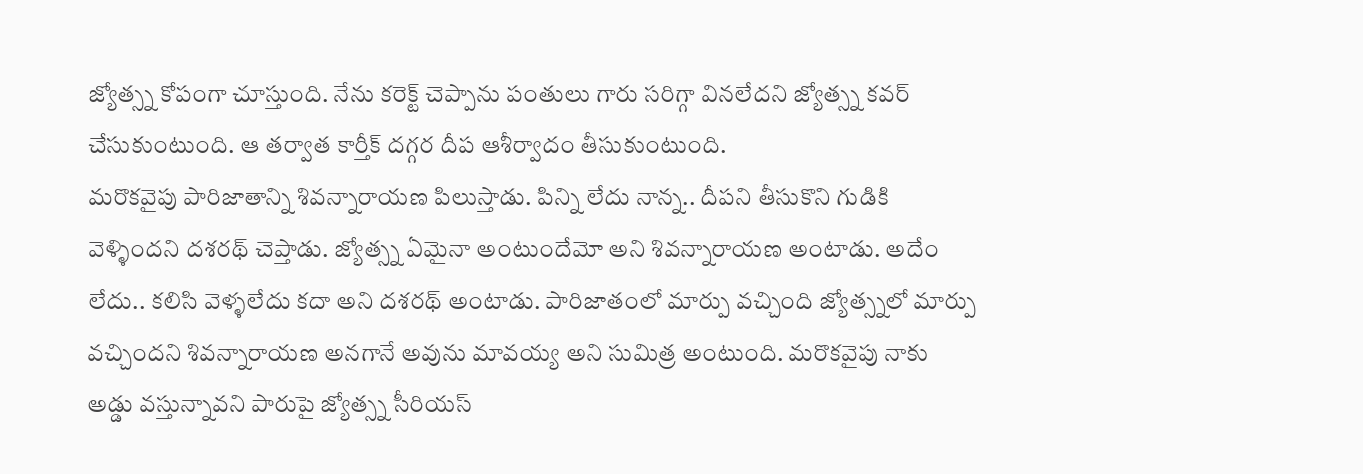జ్యోత్స్న కోపంగా చూస్తుంది. నేను కరెక్ట్ చెప్పాను పంతులు గారు సరిగ్గా వినలేదని జ్యోత్స్న కవర్ చేసుకుంటుంది. ఆ తర్వాత కార్తీక్ దగ్గర దీప ఆశీర్వాదం తీసుకుంటుంది.
మరొకవైపు పారిజాతాన్ని శివన్నారాయణ పిలుస్తాడు. పిన్ని లేదు నాన్న.. దీపని తీసుకొని గుడికి వెళ్ళిందని దశరథ్ చెప్తాడు. జ్యోత్స్న ఏమైనా అంటుందేమో అని శివన్నారాయణ అంటాడు. అదేం లేదు.. కలిసి వెళ్ళలేదు కదా అని దశరథ్ అంటాడు. పారిజాతంలో మార్పు వచ్చింది జ్యోత్స్నలో మార్పు వచ్చిందని శివన్నారాయణ అనగానే అవును మావయ్య అని సుమిత్ర అంటుంది. మరొకవైపు నాకు అడ్డు వస్తున్నావని పారుపై జ్యోత్స్న సీరియస్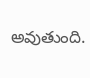అవుతుంది.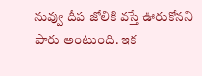నువ్వు దీప జోలికి వస్తే ఊరుకోనని పారు అంటుంది. ఇక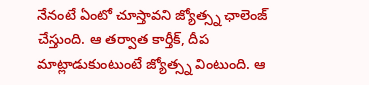నేనంటే ఏంటో చూస్తావని జ్యోత్స్న ఛాలెంజ్ చేస్తుంది. ఆ తర్వాత కార్తీక్, దీప మాట్లాడుకుంటుంటే జ్యోత్స్న వింటుంది. ఆ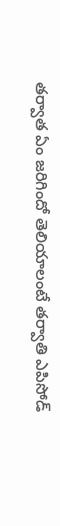తర్వాత ఏం జరిగిందో తెలియాలంటే తర్వాతి ఎపిసోడ్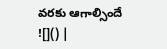వరకు ఆగాల్సిందే
![]() |